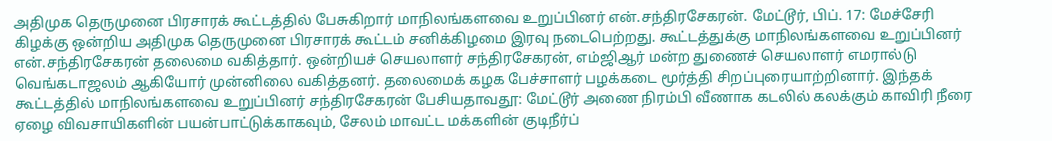அதிமுக தெருமுனை பிரசாரக் கூட்டத்தில் பேசுகிறார் மாநிலங்களவை உறுப்பினர் என்.சந்திரசேகரன். மேட்டூர், பிப். 17: மேச்சேரி கிழக்கு ஒன்றிய அதிமுக தெருமுனை பிரசாரக் கூட்டம் சனிக்கிழமை இரவு நடைபெற்றது. கூட்டத்துக்கு மாநிலங்களவை உறுப்பினர் என்.சந்திரசேகரன் தலைமை வகித்தார். ஒன்றியச் செயலாளர் சந்திரசேகரன், எம்ஜிஆர் மன்ற துணைச் செயலாளர் எமரால்டு வெங்கடாஜலம் ஆகியோர் முன்னிலை வகித்தனர். தலைமைக் கழக பேச்சாளர் பழக்கடை மூர்த்தி சிறப்புரையாற்றினார். இந்தக் கூட்டத்தில் மாநிலங்களவை உறுப்பினர் சந்திரசேகரன் பேசியதாவதூ: மேட்டூர் அணை நிரம்பி வீணாக கடலில் கலக்கும் காவிரி நீரை ஏழை விவசாயிகளின் பயன்பாட்டுக்காகவும், சேலம் மாவட்ட மக்களின் குடிநீர்ப்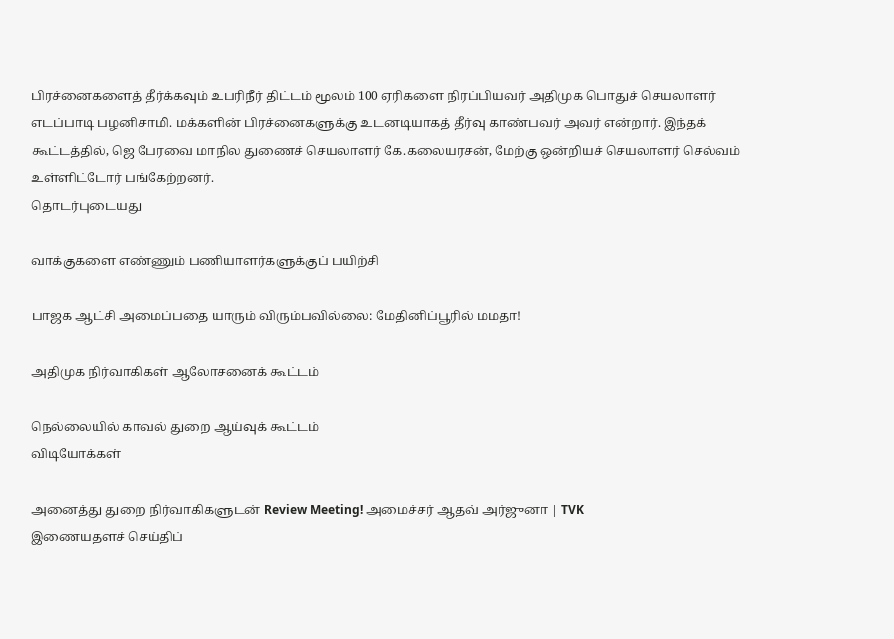பிரச்னைகளைத் தீர்க்கவும் உபரிநீர் திட்டம் மூலம் 100 ஏரிகளை நிரப்பியவர் அதிமுக பொதுச் செயலாளர் எடப்பாடி பழனிசாமி. மக்களின் பிரச்னைகளுக்கு உடனடியாகத் தீர்வு காண்பவர் அவர் என்றார். இந்தக் கூட்டத்தில், ஜெ பேரவை மாநில துணைச் செயலாளர் கே.கலையரசன், மேற்கு ஒன்றியச் செயலாளர் செல்வம் உள்ளிட்டோர் பங்கேற்றனர்.
தொடர்புடையது

வாக்குகளை எண்ணும் பணியாளர்களுக்குப் பயிற்சி

பாஜக ஆட்சி அமைப்பதை யாரும் விரும்பவில்லை: மேதினிப்பூரில் மமதா!

அதிமுக நிர்வாகிகள் ஆலோசனைக் கூட்டம்

நெல்லையில் காவல் துறை ஆய்வுக் கூட்டம்
விடியோக்கள்

அனைத்து துறை நிர்வாகிகளுடன் Review Meeting! அமைச்சர் ஆதவ் அர்ஜுனா | TVK
இணையதளச் செய்திப்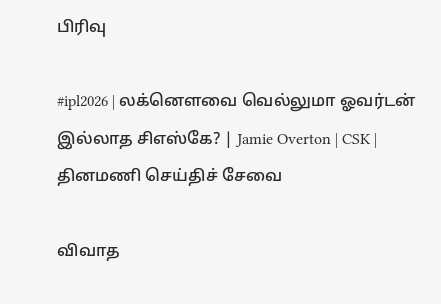பிரிவு

#ipl2026 | லக்னௌவை வெல்லுமா ஓவர்டன் இல்லாத சிஎஸ்கே? | Jamie Overton | CSK |
தினமணி செய்திச் சேவை

விவாத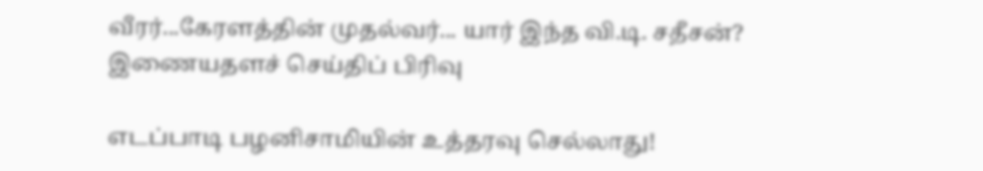வீரர்...கேரளத்தின் முதல்வர்... யார் இந்த வி.டி. சதீசன்?
இணையதளச் செய்திப் பிரிவு

எடப்பாடி பழனிசாமியின் உத்தரவு செல்லாது!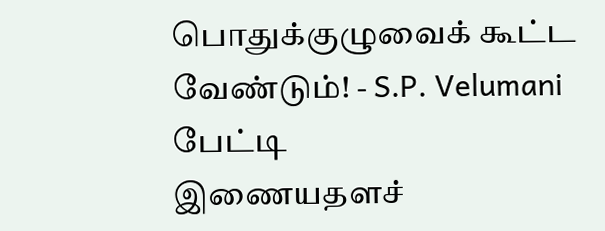பொதுக்குழுவைக் கூட்ட வேண்டும்! - S.P. Velumani பேட்டி
இணையதளச்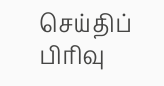செய்திப் பிரிவு